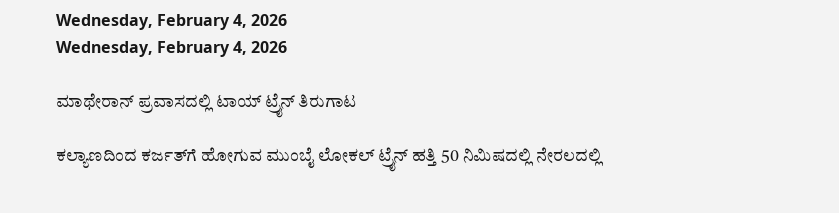Wednesday, February 4, 2026
Wednesday, February 4, 2026

ಮಾಥೇರಾನ್‌ ಪ್ರವಾಸದಲ್ಲಿ ಟಾಯ್‌ ಟ್ರೈನ್‌ ತಿರುಗಾಟ

ಕಲ್ಯಾಣದಿಂದ ಕರ್ಜತ್‌ಗೆ ಹೋಗುವ ಮುಂಬೈ ಲೋಕಲ್ ಟ್ರೈನ್ ಹತ್ತಿ 50 ನಿಮಿಷದಲ್ಲಿ ನೇರಲದಲ್ಲಿ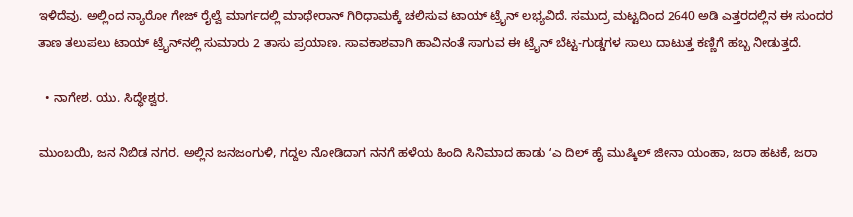ಇಳಿದೆವು. ಅಲ್ಲಿಂದ ನ್ಯಾರೋ ಗೇಜ್ ರೈಲ್ವೆ ಮಾರ್ಗದಲ್ಲಿ ಮಾಥೇರಾನ್ ಗಿರಿಧಾಮಕ್ಕೆ ಚಲಿಸುವ ಟಾಯ್‌ ಟ್ರೈನ್ ಲಭ್ಯವಿದೆ. ಸಮುದ್ರ ಮಟ್ಟದಿಂದ 2640 ಅಡಿ ಎತ್ತರದಲ್ಲಿನ ಈ ಸುಂದರ ತಾಣ ತಲುಪಲು ಟಾಯ್‌ ಟ್ರೈನ್‌ನಲ್ಲಿ ಸುಮಾರು 2 ತಾಸು ಪ್ರಯಾಣ. ಸಾವಕಾಶವಾಗಿ ಹಾವಿನಂತೆ ಸಾಗುವ ಈ ಟ್ರೈನ್ ಬೆಟ್ಟ-ಗುಡ್ಡಗಳ ಸಾಲು ದಾಟುತ್ತ ಕಣ್ಣಿಗೆ ಹಬ್ಬ ನೀಡುತ್ತದೆ.

  • ನಾಗೇಶ. ಯು. ಸಿದ್ಧೇಶ್ವರ.

ಮುಂಬಯಿ, ಜನ ನಿಬಿಡ ನಗರ. ಅಲ್ಲಿನ ಜನಜಂಗುಳಿ, ಗದ್ದಲ ನೋಡಿದಾಗ ನನಗೆ ಹಳೆಯ ಹಿಂದಿ ಸಿನಿಮಾದ ಹಾಡು ʻಎ ದಿಲ್ ಹೈ ಮುಷ್ಕಿಲ್ ಜೀನಾ ಯಂಹಾ, ಜರಾ ಹಟಕೆ, ಜರಾ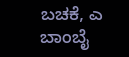ಬಚಕೆ, ಎ ಬಾಂಬೈ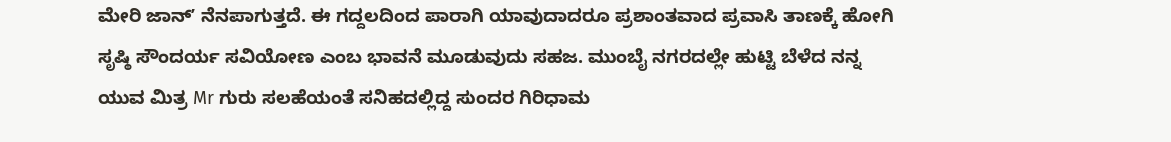ಮೇರಿ ಜಾನ್ʼ ನೆನಪಾಗುತ್ತದೆ. ಈ ಗದ್ದಲದಿಂದ ಪಾರಾಗಿ ಯಾವುದಾದರೂ ಪ್ರಶಾಂತವಾದ ಪ್ರವಾಸಿ ತಾಣಕ್ಕೆ ಹೋಗಿ ಸೃಷ್ಠಿ ಸೌಂದರ್ಯ ಸವಿಯೋಣ ಎಂಬ ಭಾವನೆ ಮೂಡುವುದು ಸಹಜ. ಮುಂಬೈ ನಗರದಲ್ಲೇ ಹುಟ್ಟಿ ಬೆಳೆದ ನನ್ನ ಯುವ ಮಿತ್ರ Mr ಗುರು ಸಲಹೆಯಂತೆ ಸನಿಹದಲ್ಲಿದ್ದ ಸುಂದರ ಗಿರಿಧಾಮ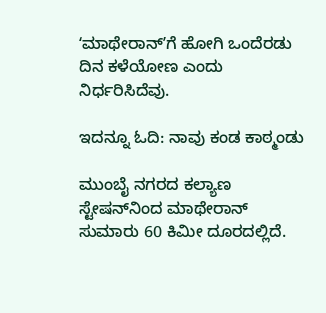ʻಮಾಥೇರಾನ್ʼಗೆ ಹೋಗಿ ಒಂದೆರಡು ದಿನ ಕಳೆಯೋಣ ಎಂದು ನಿರ್ಧರಿಸಿದೆವು.

ಇದನ್ನೂ ಓದಿ: ನಾವು ಕಂಡ ಕಾಠ್ಮಂಡು

ಮುಂಬೈ ನಗರದ ಕಲ್ಯಾಣ ಸ್ಟೇಷನ್‌ನಿಂದ ಮಾಥೇರಾನ್ ಸುಮಾರು 60 ಕಿಮೀ ದೂರದಲ್ಲಿದೆ.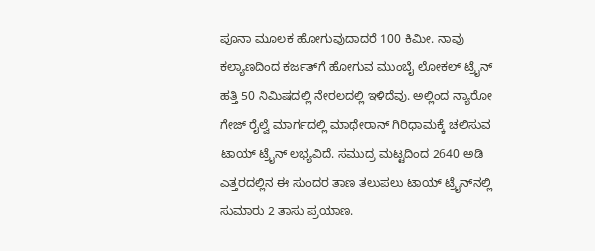ಪೂನಾ ಮೂಲಕ ಹೋಗುವುದಾದರೆ 100 ಕಿಮೀ. ನಾವು ಕಲ್ಯಾಣದಿಂದ ಕರ್ಜತ್‌ಗೆ ಹೋಗುವ ಮುಂಬೈ ಲೋಕಲ್ ಟ್ರೈನ್ ಹತ್ತಿ 50 ನಿಮಿಷದಲ್ಲಿ ನೇರಲದಲ್ಲಿ ಇಳಿದೆವು. ಅಲ್ಲಿಂದ ನ್ಯಾರೋ ಗೇಜ್ ರೈಲ್ವೆ ಮಾರ್ಗದಲ್ಲಿ ಮಾಥೇರಾನ್ ಗಿರಿಧಾಮಕ್ಕೆ ಚಲಿಸುವ ಟಾಯ್‌ ಟ್ರೈನ್ ಲಭ್ಯವಿದೆ. ಸಮುದ್ರ ಮಟ್ಟದಿಂದ 2640 ಅಡಿ ಎತ್ತರದಲ್ಲಿನ ಈ ಸುಂದರ ತಾಣ ತಲುಪಲು ಟಾಯ್‌ ಟ್ರೈನ್‌ನಲ್ಲಿ ಸುಮಾರು 2 ತಾಸು ಪ್ರಯಾಣ.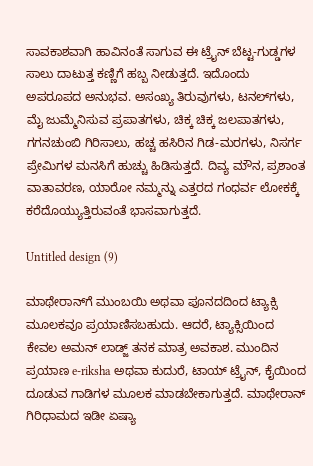ಸಾವಕಾಶವಾಗಿ ಹಾವಿನಂತೆ ಸಾಗುವ ಈ ಟ್ರೈನ್ ಬೆಟ್ಟ-ಗುಡ್ಡಗಳ ಸಾಲು ದಾಟುತ್ತ ಕಣ್ಣಿಗೆ ಹಬ್ಬ ನೀಡುತ್ತದೆ. ಇದೊಂದು ಅಪರೂಪದ ಅನುಭವ. ಅಸಂಖ್ಯ ತಿರುವುಗಳು, ಟನಲ್‌ಗಳು, ಮೈ ಜುಮ್ಮೆನಿಸುವ ಪ್ರಪಾತಗಳು, ಚಿಕ್ಕ ಚಿಕ್ಕ ಜಲಪಾತಗಳು, ಗಗನಚುಂಬಿ ಗಿರಿಸಾಲು, ಹಚ್ಚ ಹಸಿರಿನ ಗಿಡ-ಮರಗಳು, ನಿಸರ್ಗ ಪ್ರೇಮಿಗಳ ಮನಸಿಗೆ ಹುಚ್ಚು ಹಿಡಿಸುತ್ತದೆ. ದಿವ್ಯ ಮೌನ, ಪ್ರಶಾಂತ ವಾತಾವರಣ, ಯಾರೋ ನಮ್ಮನ್ನು ಎತ್ತರದ ಗಂಧರ್ವ ಲೋಕಕ್ಕೆ ಕರೆದೊಯ್ಯುತ್ತಿರುವಂತೆ ಭಾಸವಾಗುತ್ತದೆ.

Untitled design (9)

ಮಾಥೇರಾನ್‌ಗೆ ಮುಂಬಯಿ ಅಥವಾ ಪೂನದದಿಂದ ಟ್ಯಾಕ್ಸಿ ಮೂಲಕವೂ ಪ್ರಯಾಣಿಸಬಹುದು. ಆದರೆ, ಟ್ಯಾಕ್ಸಿಯಿಂದ ಕೇವಲ ಅಮನ್ ಲಾಡ್ಜ್ ತನಕ ಮಾತ್ರ ಅವಕಾಶ. ಮುಂದಿನ ಪ್ರಯಾಣ e-riksha ಅಥವಾ ಕುದುರೆ, ಟಾಯ್‌ ಟ್ರೈನ್, ಕೈಯಿಂದ ದೂಡುವ ಗಾಡಿಗಳ ಮೂಲಕ ಮಾಡಬೇಕಾಗುತ್ತದೆ. ಮಾಥೇರಾನ್ ಗಿರಿಧಾಮದ ಇಡೀ ಏಷ್ಯಾ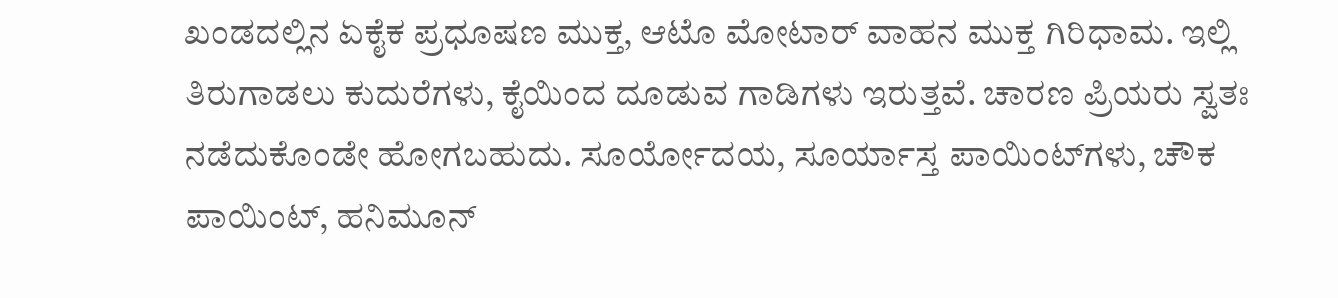ಖಂಡದಲ್ಲಿನ ಏಕೈಕ ಪ್ರಧೂಷಣ ಮುಕ್ತ, ಆಟೊ ಮೋಟಾರ್ ವಾಹನ ಮುಕ್ತ ಗಿರಿಧಾಮ. ಇಲ್ಲಿ ತಿರುಗಾಡಲು ಕುದುರೆಗಳು, ಕೈಯಿಂದ ದೂಡುವ ಗಾಡಿಗಳು ಇರುತ್ತವೆ. ಚಾರಣ ಪ್ರಿಯರು ಸ್ವತಃ ನಡೆದುಕೊಂಡೇ ಹೋಗಬಹುದು. ಸೂರ್ಯೋದಯ, ಸೂರ್ಯಾಸ್ತ ಪಾಯಿಂಟ್‌ಗಳು, ಚೌಕ ಪಾಯಿಂಟ್, ಹನಿಮೂನ್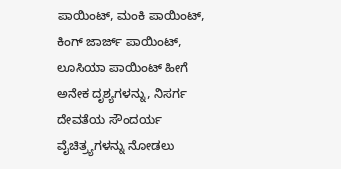ಪಾಯಿಂಟ್, ಮಂಕಿ ಪಾಯಿಂಟ್, ಕಿಂಗ್ ಜಾರ್ಜ್ ಪಾಯಿಂಟ್, ಲೂಸಿಯಾ ಪಾಯಿಂಟ್ ಹೀಗೆ ಅನೇಕ ದೃಶ್ಯಗಳನ್ನು, ನಿಸರ್ಗ ದೇವತೆಯ ಸೌಂದರ್ಯ ವೈಚಿತ್ರ್ಯಗಳನ್ನು ನೋಡಲು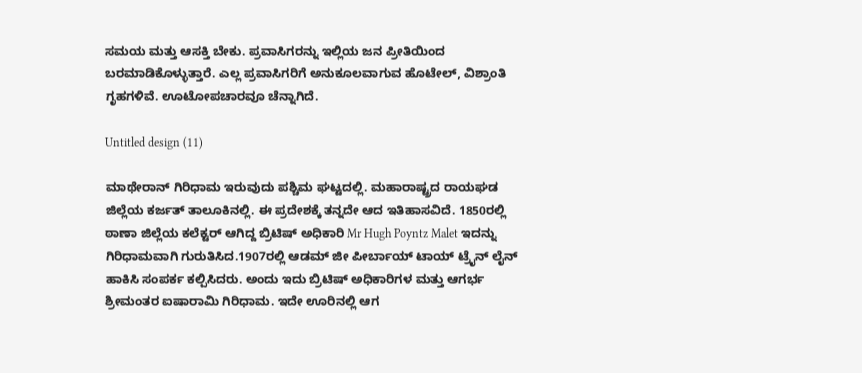ಸಮಯ ಮತ್ತು ಆಸಕ್ತಿ ಬೇಕು. ಪ್ರವಾಸಿಗರನ್ನು ಇಲ್ಲಿಯ ಜನ ಪ್ರೀತಿಯಿಂದ ಬರಮಾಡಿಕೊಳ್ಳುತ್ತಾರೆ. ಎಲ್ಲ ಪ್ರವಾಸಿಗರಿಗೆ ಅನುಕೂಲವಾಗುವ ಹೊಟೇಲ್‌, ವಿಶ್ರಾಂತಿ ಗೃಹಗಳಿವೆ. ಊಟೋಪಚಾರವೂ ಚೆನ್ನಾಗಿದೆ.

Untitled design (11)

ಮಾಥೇರಾನ್ ಗಿರಿಧಾಮ ಇರುವುದು ಪಶ್ಚಿಮ ಘಟ್ಟದಲ್ಲಿ. ಮಹಾರಾಷ್ಟ್ರದ ರಾಯಘಡ ಜಿಲ್ಲೆಯ ಕರ್ಜತ್ ತಾಲೂಕಿನಲ್ಲಿ. ಈ ಪ್ರದೇಶಕ್ಕೆ ತನ್ನದೇ ಆದ ಇತಿಹಾಸವಿದೆ. 1850ರಲ್ಲಿ ಠಾಣಾ ಜಿಲ್ಲೆಯ ಕಲೆಕ್ಟರ್ ಆಗಿದ್ದ ಬ್ರಿಟಿಷ್ ಅಧಿಕಾರಿ Mr Hugh Poyntz Malet ಇದನ್ನು ಗಿರಿಧಾಮವಾಗಿ ಗುರುತಿಸಿದ.1907ರಲ್ಲಿ ಆಡಮ್ ಜೀ ಪೀರ್ಬಾಯ್ ಟಾಯ್‌ ಟ್ರೈನ್ ಲೈನ್ ಹಾಕಿಸಿ ಸಂಪರ್ಕ ಕಲ್ಪಿಸಿದರು. ಅಂದು ಇದು ಬ್ರಿಟಿಷ್ ಅಧಿಕಾರಿಗಳ ಮತ್ತು ಆಗರ್ಭ ಶ್ರೀಮಂತರ ಐಷಾರಾಮಿ ಗಿರಿಧಾಮ. ಇದೇ ಊರಿನಲ್ಲಿ ಆಗ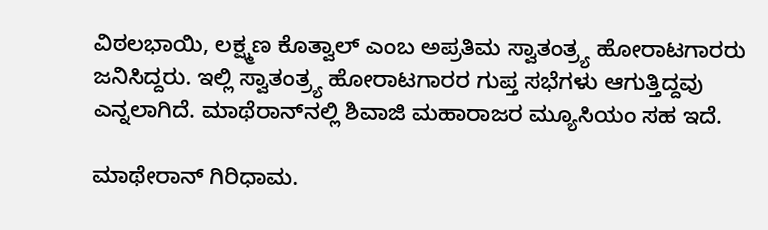ವಿಠಲಭಾಯಿ, ಲಕ್ಷ್ಮಣ ಕೊತ್ವಾಲ್ ಎಂಬ ಅಪ್ರತಿಮ ಸ್ವಾತಂತ್ರ್ಯ ಹೋರಾಟಗಾರರು ಜನಿಸಿದ್ದರು. ಇಲ್ಲಿ ಸ್ವಾತಂತ್ರ್ಯ ಹೋರಾಟಗಾರರ ಗುಪ್ತ ಸಭೆಗಳು ಆಗುತ್ತಿದ್ದವು ಎನ್ನಲಾಗಿದೆ. ಮಾಥೆರಾನ್‌ನಲ್ಲಿ ಶಿವಾಜಿ ಮಹಾರಾಜರ ಮ್ಯೂಸಿಯಂ ಸಹ ಇದೆ.

ಮಾಥೇರಾನ್ ಗಿರಿಧಾಮ.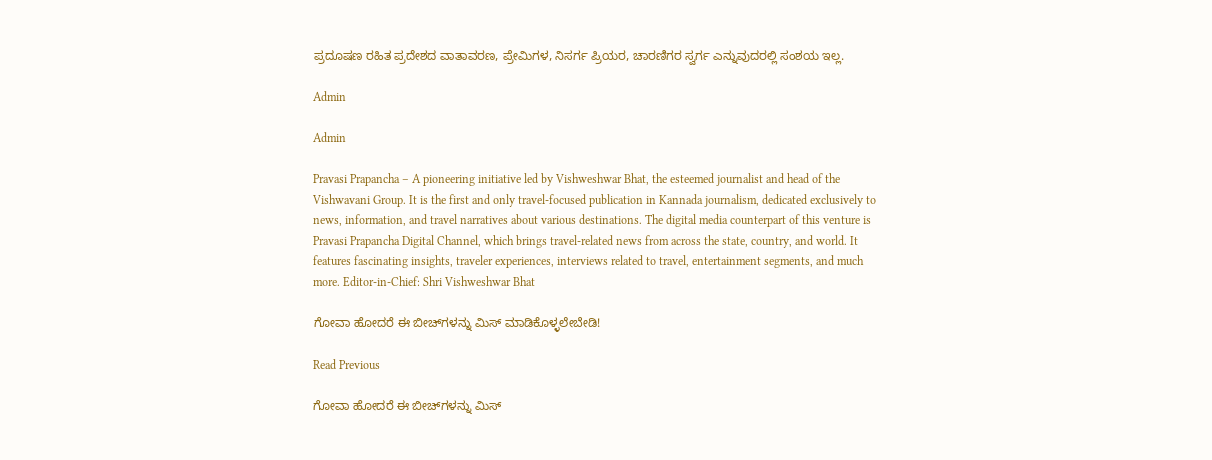ಪ್ರದೂಷಣ ರಹಿತ ಪ್ರದೇಶದ ವಾತಾವರಣ, ಪ್ರೇಮಿಗಳ, ನಿಸರ್ಗ ಪ್ರಿಯರ, ಚಾರಣಿಗರ ಸ್ವರ್ಗ ಎನ್ನುವುದರಲ್ಲಿ ಸಂಶಯ ಇಲ್ಲ.

Admin

Admin

Pravasi Prapancha – A pioneering initiative led by Vishweshwar Bhat, the esteemed journalist and head of the Vishwavani Group. It is the first and only travel-focused publication in Kannada journalism, dedicated exclusively to news, information, and travel narratives about various destinations. The digital media counterpart of this venture is Pravasi Prapancha Digital Channel, which brings travel-related news from across the state, country, and world. It features fascinating insights, traveler experiences, interviews related to travel, entertainment segments, and much more. Editor-in-Chief: Shri Vishweshwar Bhat

ಗೋವಾ ಹೋದರೆ ಈ ಬೀಚ್‌ಗಳನ್ನು ಮಿಸ್‌ ಮಾಡಿಕೊಳ್ಳಲೇಬೇಡಿ!

Read Previous

ಗೋವಾ ಹೋದರೆ ಈ ಬೀಚ್‌ಗಳನ್ನು ಮಿಸ್‌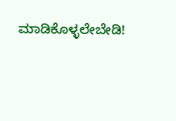ಮಾಡಿಕೊಳ್ಳಲೇಬೇಡಿ!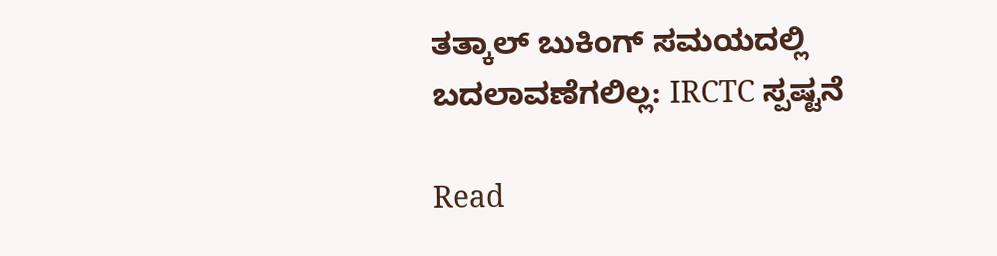ತತ್ಕಾಲ್ ಬುಕಿಂಗ್ ಸಮಯದಲ್ಲಿ ಬದಲಾವಣೆಗಲಿಲ್ಲ: IRCTC ಸ್ಪಷ್ಟನೆ

Read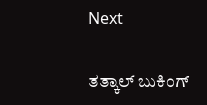Next

ತತ್ಕಾಲ್ ಬುಕಿಂಗ್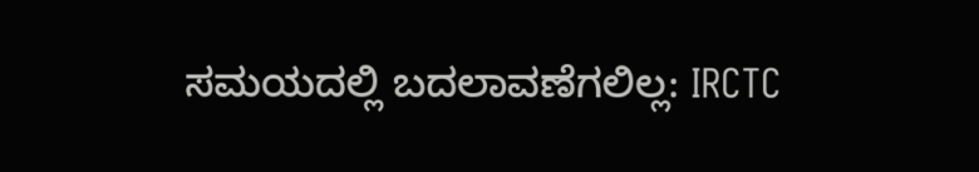ಸಮಯದಲ್ಲಿ ಬದಲಾವಣೆಗಲಿಲ್ಲ: IRCTC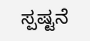ಸ್ಪಷ್ಟನೆ